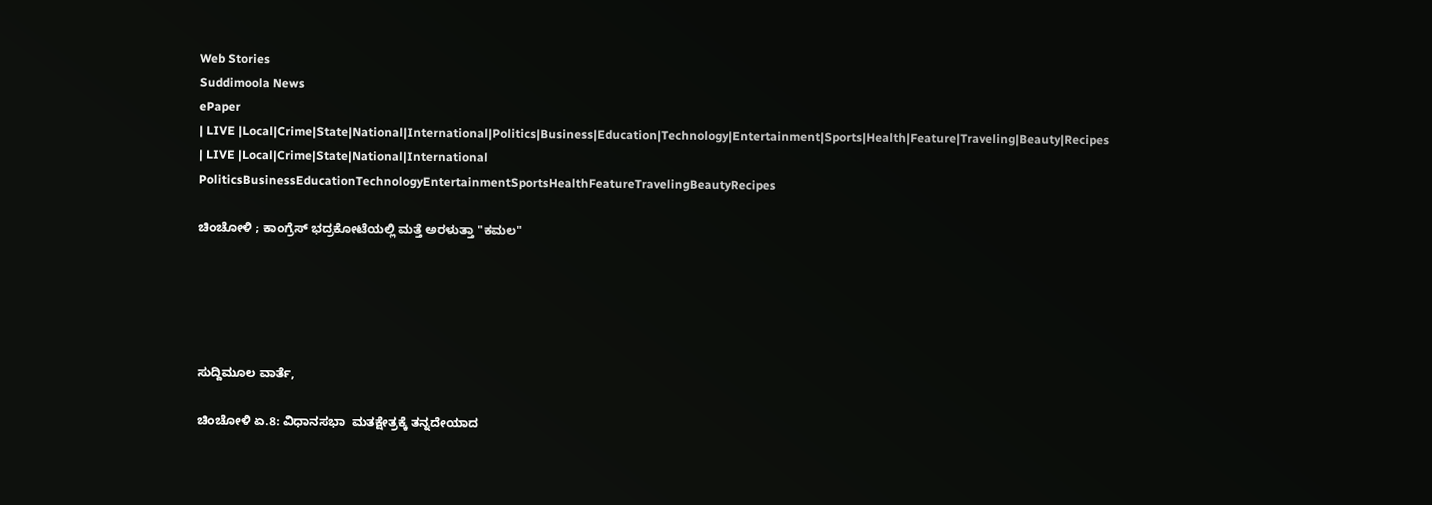Web Stories
Suddimoola News
ePaper
| LIVE |Local|Crime|State|National|International|Politics|Business|Education|Technology|Entertainment|Sports|Health|Feature|Traveling|Beauty|Recipes
| LIVE |Local|Crime|State|National|International
PoliticsBusinessEducationTechnologyEntertainmentSportsHealthFeatureTravelingBeautyRecipes

ಚಿಂಚೋಳಿ ; ಕಾಂಗ್ರೆಸ್‌ ಭದ್ರಕೋಟೆಯಲ್ಲಿ ಮತ್ತೆ ಅರಳುತ್ತಾ "ಕಮಲ"





ಸುದ್ದಿಮೂಲ ವಾರ್ತೆ,

ಚಿಂಚೋಳಿ ಏ.8: ವಿಧಾನಸಭಾ  ಮತಕ್ಷೇತ್ರಕ್ಕೆ ತನ್ನದೇಯಾದ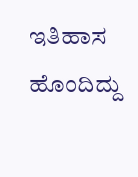ಇತಿಹಾಸ ಹೊಂದಿದ್ದು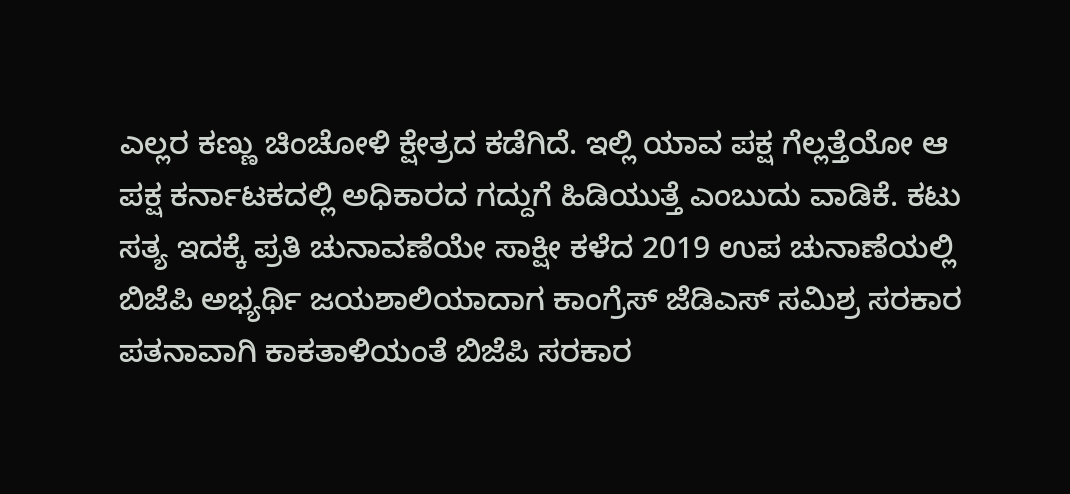ಎಲ್ಲರ ಕಣ್ಣು ಚಿಂಚೋಳಿ ಕ್ಷೇತ್ರದ ಕಡೆಗಿದೆ. ಇಲ್ಲಿ ಯಾವ ಪಕ್ಷ ಗೆಲ್ಲತ್ತೆಯೋ ಆ ಪಕ್ಷ ಕರ್ನಾಟಕದಲ್ಲಿ ಅಧಿಕಾರದ ಗದ್ದುಗೆ ಹಿಡಿಯುತ್ತೆ ಎಂಬುದು ವಾಡಿಕೆ. ಕಟು ಸತ್ಯ ಇದಕ್ಕೆ ಪ್ರತಿ ಚುನಾವಣೆಯೇ ಸಾಕ್ಷೀ ಕಳೆದ 2019 ಉಪ ಚುನಾಣೆಯಲ್ಲಿ ಬಿಜೆಪಿ ಅಭ್ಯರ್ಥಿ ಜಯಶಾಲಿಯಾದಾಗ ಕಾಂಗ್ರೆಸ್ ಜೆಡಿಎಸ್ ಸಮಿಶ್ರ ಸರಕಾರ ಪತನಾವಾಗಿ ಕಾಕತಾಳಿಯಂತೆ ಬಿಜೆಪಿ ಸರಕಾರ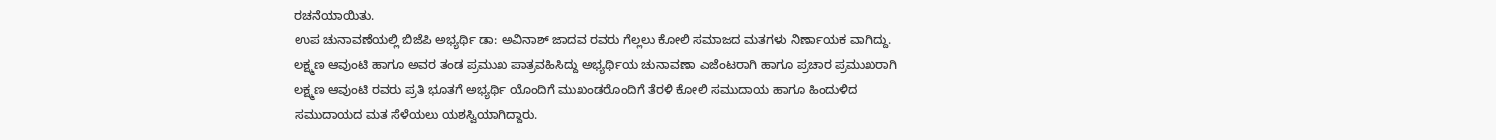ರಚನೆಯಾಯಿತು.
ಉಪ ಚುನಾವಣೆಯಲ್ಲಿ ಬಿಜೆಪಿ ಅಭ್ಯರ್ಥಿ ಡಾ: ಅವಿನಾಶ್ ಜಾದವ ರವರು ಗೆಲ್ಲಲು ಕೋಲಿ ಸಮಾಜದ ಮತಗಳು ನಿರ್ಣಾಯಕ ವಾಗಿದ್ದು. ಲಕ್ಷ್ಮಣ ಆವುಂಟಿ ಹಾಗೂ ಅವರ ತಂಡ ಪ್ರಮುಖ ಪಾತ್ರವಹಿಸಿದ್ದು ಅಭ್ಯರ್ಥಿಯ ಚುನಾವಣಾ ಎಜೆಂಟರಾಗಿ ಹಾಗೂ ಪ್ರಚಾರ ಪ್ರಮುಖರಾಗಿ ಲಕ್ಷ್ಮಣ ಆವುಂಟಿ ರವರು ಪ್ರತಿ ಭೂತಗೆ ಅಭ್ಯರ್ಥಿ ಯೊಂದಿಗೆ ಮುಖಂಡರೊಂದಿಗೆ ತೆರಳಿ ಕೋಲಿ ಸಮುದಾಯ ಹಾಗೂ ಹಿಂದುಳಿದ ಸಮುದಾಯದ ಮತ ಸೆಳೆಯಲು ಯಶಸ್ವಿಯಾಗಿದ್ದಾರು.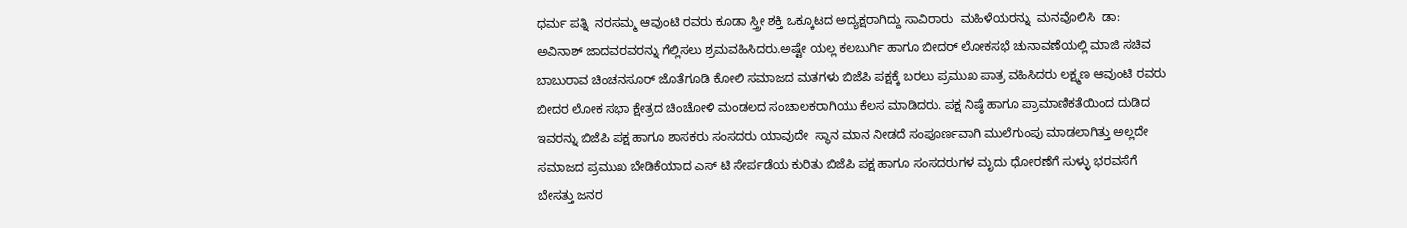ಧರ್ಮ ಪತ್ನಿ  ನರಸಮ್ಮ ಆವುಂಟಿ ರವರು ಕೂಡಾ ಸ್ತ್ರೀ ಶಕ್ತಿ ಒಕ್ಕೂಟದ ಅದ್ಯಕ್ಷರಾಗಿದ್ದು ಸಾವಿರಾರು  ಮಹಿಳೆಯರನ್ನು  ಮನವೊಲಿಸಿ  ಡಾ: ಅವಿನಾಶ್ ಜಾದವರವರನ್ನು ಗೆಲ್ಲಿಸಲು ಶ್ರಮವಹಿಸಿದರು.ಅಷ್ಟೇ ಯಲ್ಲ ಕಲಬುರ್ಗಿ ಹಾಗೂ ಬೀದರ್ ಲೋಕಸಭೆ ಚುನಾವಣೆಯಲ್ಲಿ ಮಾಜಿ ಸಚಿವ ಬಾಬುರಾವ ಚಿಂಚನಸೂರ್ ಜೊತೆಗೂಡಿ ಕೋಲಿ ಸಮಾಜದ ಮತಗಳು ಬಿಜೆಪಿ ಪಕ್ಷಕ್ಕೆ ಬರಲು ಪ್ರಮುಖ ಪಾತ್ರ ವಹಿಸಿದರು ಲಕ್ಷ್ಮಣ ಆವುಂಟಿ ರವರು ಬೀದರ ಲೋಕ ಸಭಾ ಕ್ಷೇತ್ರದ ಚಿಂಚೋಳಿ ಮಂಡಲದ ಸಂಚಾಲಕರಾಗಿಯು ಕೆಲಸ ಮಾಡಿದರು. ಪಕ್ಷ ನಿಷ್ಠೆ ಹಾಗೂ ಪ್ರಾಮಾಣಿಕತೆಯಿಂದ ದುಡಿದ ಇವರನ್ನು ಬಿಜೆಪಿ ಪಕ್ಷ ಹಾಗೂ ಶಾಸಕರು ಸಂಸದರು ಯಾವುದೇ  ಸ್ಥಾನ ಮಾನ ನೀಡದೆ ಸಂಪೂರ್ಣವಾಗಿ ಮುಲೆಗುಂಪು ಮಾಡಲಾಗಿತ್ತು ಅಲ್ಲದೇ  ಸಮಾಜದ ಪ್ರಮುಖ ಬೇಡಿಕೆಯಾದ ಎಸ್ ಟಿ ಸೇರ್ಪಡೆಯ ಕುರಿತು ಬಿಜೆಪಿ ಪಕ್ಷ ಹಾಗೂ ಸಂಸದರುಗಳ ಮೃದು ಧೋರಣೆಗೆ ಸುಳ್ಳು ಭರವಸೆಗೆ ಬೇಸತ್ತು ಜನರ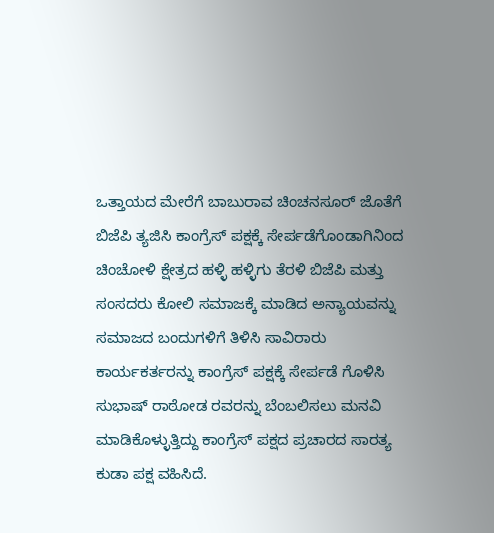ಒತ್ತಾಯದ ಮೇರೆಗೆ ಬಾಬುರಾವ ಚಿಂಚನಸೂರ್ ಜೊತೆಗೆ ಬಿಜೆಪಿ ತ್ಯಜಿಸಿ ಕಾಂಗ್ರೆಸ್ ಪಕ್ಷಕ್ಕೆ ಸೇರ್ಪಡೆಗೊಂಡಾಗಿನಿಂದ ಚಿಂಚೋಳಿ ಕ್ಷೇತ್ರದ ಹಳ್ಳಿ ಹಳ್ಳಿಗು ತೆರಳಿ ಬಿಜೆಪಿ ಮತ್ತು ಸಂಸದರು ಕೋಲಿ ಸಮಾಜಕ್ಕೆ ಮಾಡಿದ ಅನ್ಯಾಯವನ್ನು ಸಮಾಜದ ಬಂದುಗಳಿಗೆ ತಿಳಿಸಿ ಸಾವಿರಾರು ಕಾರ್ಯಕರ್ತರನ್ನು ಕಾಂಗ್ರೆಸ್ ಪಕ್ಷಕ್ಕೆ ಸೇರ್ಪಡೆ ಗೊಳಿಸಿ ಸುಭಾಷ್ ರಾಠೋಡ ರವರನ್ನು ಬೆಂಬಲಿಸಲು ಮನವಿ ಮಾಡಿಕೊಳ್ಳುತ್ತಿದ್ದು ಕಾಂಗ್ರೆಸ್ ಪಕ್ಷದ ಪ್ರಚಾರದ ಸಾರತ್ಯ ಕುಡಾ ಪಕ್ಷ ವಹಿಸಿದೆ.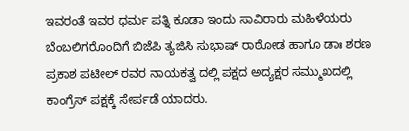ಇವರಂತೆ ಇವರ ಧರ್ಮ ಪತ್ನಿ ಕೂಡಾ ಇಂದು ಸಾವಿರಾರು ಮಹಿಳೆಯರು ಬೆಂಬಲಿಗರೊಂದಿಗೆ ಬಿಜೆಪಿ ತ್ಯಜಿಸಿ ಸುಭಾಷ್ ರಾಠೋಡ ಹಾಗೂ ಡಾಃ ಶರಣ ಪ್ರಕಾಶ ಪಟೀಲ್ ರವರ ನಾಯಕತ್ವ ದಲ್ಲಿ ಪಕ್ಷದ ಅದ್ಯಕ್ಷರ ಸಮ್ಮುಖದಲ್ಲಿ ಕಾಂಗ್ರೆಸ್ ಪಕ್ಷಕ್ಕೆ ಸೇರ್ಪಡೆ ಯಾದರು.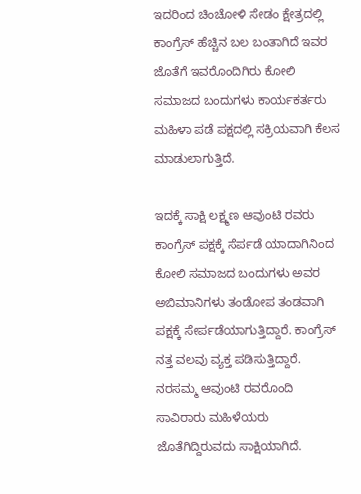ಇದರಿಂದ ಚಿಂಚೋಳಿ ಸೇಡಂ ಕ್ಷೇತ್ರದಲ್ಲಿ ಕಾಂಗ್ರೆಸ್ ಹೆಚ್ಚಿನ ಬಲ ಬಂತಾಗಿದೆ ಇವರ ಜೊತೆಗೆ ಇವರೊಂದಿಗಿರು ಕೋಲಿ ಸಮಾಜದ ಬಂದುಗಳು ಕಾರ್ಯಕರ್ತರು ಮಹಿಳಾ ಪಡೆ ಪಕ್ಷದಲ್ಲಿ ಸಕ್ರಿಯವಾಗಿ ಕೆಲಸ ಮಾಡುಲಾಗುತ್ತಿದೆ.

ಇದಕ್ಕೆ ಸಾಕ್ಷಿ ಲಕ್ಷ್ಮಣ ಆವುಂಟಿ ರವರು ಕಾಂಗ್ರೆಸ್ ಪಕ್ಷಕ್ಕೆ ಸೆರ್ಪಡೆ ಯಾದಾಗಿನಿಂದ ಕೋಲಿ ಸಮಾಜದ ಬಂದುಗಳು ಅವರ ಅಬಿಮಾನಿಗಳು ತಂಡೋಪ ತಂಡವಾಗಿ ಪಕ್ಷಕ್ಕೆ ಸೇರ್ಪಡೆಯಾಗುತ್ತಿದ್ದಾರೆ. ಕಾಂಗ್ರೆಸ್ ನತ್ತ ವಲವು ವ್ಯಕ್ತ ಪಡಿಸುತ್ತಿದ್ದಾರೆ. ನರಸಮ್ಮ ಆವುಂಟಿ ರವರೊಂದಿ ಸಾವಿರಾರು ಮಹಿಳೆಯರು ಜೊತೆಗಿದ್ದಿರುವದು ಸಾಕ್ಷಿಯಾಗಿದೆ.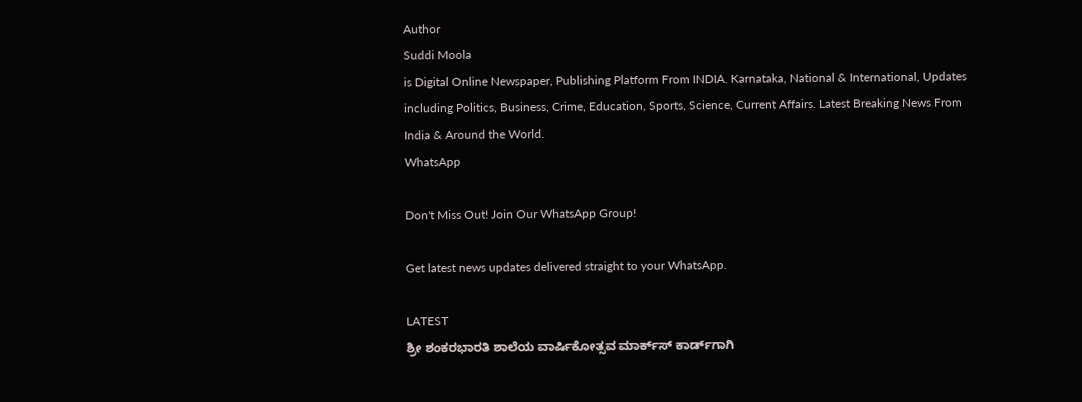Author
Suddi Moola
is Digital Online Newspaper, Publishing Platform From INDIA. Karnataka, National & International, Updates including Politics, Business, Crime, Education, Sports, Science, Current Affairs. Latest Breaking News From India & Around the World.
WhatsApp

Don't Miss Out! Join Our WhatsApp Group!

Get latest news updates delivered straight to your WhatsApp.

LATEST
ಶ್ರೀ ಶಂಕರಭಾರತಿ ಶಾಲೆಯ ವಾರ್ಷಿಕೋತ್ಸವ ಮಾರ್ಕ್‌ಸ್‌ ಕಾರ್ಡ್‌ಗಾಗಿ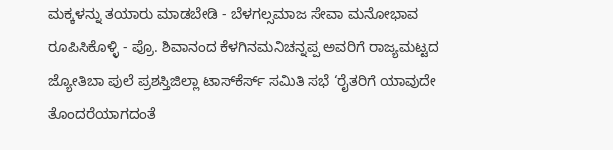ಮಕ್ಕಳನ್ನು ತಯಾರು ಮಾಡಬೇಡಿ - ಬೆಳಗಲ್ಸಮಾಜ ಸೇವಾ ಮನೋಭಾವ ರೂಪಿಸಿಕೊಳ್ಳಿ - ಪ್ರೊ. ಶಿವಾನಂದ ಕೆಳಗಿನಮನಿಚನ್ನಪ್ಪ ಅವರಿಗೆ ರಾಜ್ಯಮಟ್ಟದ ಜ್ಯೋತಿಬಾ ಪುಲೆ ಪ್ರಶಸ್ತಿಜಿಲ್ಲಾ ಟಾಸ್‌‌ಕೆರ್ಸ್ ಸಮಿತಿ ಸಭೆ ‘ರೈತರಿಗೆ ಯಾವುದೇ ತೊಂದರೆಯಾಗದಂತೆ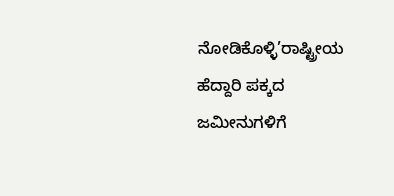ನೋಡಿಕೊಳ್ಳಿ’ರಾಷ್ಟ್ರೀಯ ಹೆದ್ದಾರಿ ಪಕ್ಕದ ಜಮೀನುಗಳಿಗೆ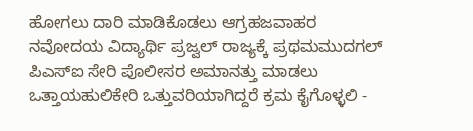ಹೋಗಲು ದಾರಿ ಮಾಡಿಕೊಡಲು ಆಗ್ರಹಜವಾಹರ ನವೋದಯ ವಿದ್ಯಾರ್ಥಿ ಪ್ರಜ್ವಲ್ ರಾಜ್ಯಕ್ಕೆ ಪ್ರಥಮಮುದಗಲ್ ಪಿಎಸ್‌ಐ ಸೇರಿ ಪೊಲೀಸರ ಅಮಾನತ್ತು ಮಾಡಲು ಒತ್ತಾಯಹುಲಿಕೇರಿ ಒತ್ತುವರಿಯಾಗಿದ್ದರೆ ಕ್ರಮ ಕೈಗೊಳ್ಳಲಿ -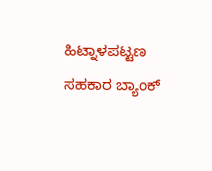ಹಿಟ್ನಾಳಪಟ್ಟಣ ಸಹಕಾರ ಬ್ಯಾಂಕ್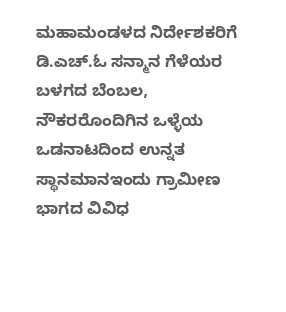ಮಹಾಮಂಡಳದ ನಿರ್ದೇಶಕರಿಗೆ ಡಿ.ಎಚ್.ಓ ಸನ್ಮಾನ ಗೆಳೆಯರ ಬಳಗದ ಬೆಂಬಲ, ನೌಕರರೊಂದಿಗಿನ ಒಳ್ಳೆಯ ಒಡನಾಟದಿಂದ ಉನ್ನತ ಸ್ಥಾನಮಾನಇಂದು ಗ್ರಾಮೀಣ ಭಾಗದ ವಿವಿಧ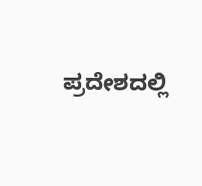ಪ್ರದೇಶದಲ್ಲಿ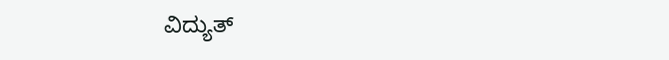ವಿದ್ಯುತ್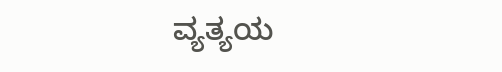ವ್ಯತ್ಯಯ